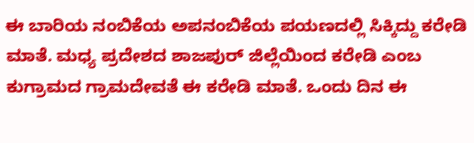ಈ ಬಾರಿಯ ನಂಬಿಕೆಯ ಅಪನಂಬಿಕೆಯ ಪಯಣದಲ್ಲಿ ಸಿಕ್ಕಿದ್ದು ಕರೇಡಿ ಮಾತೆ. ಮಧ್ಯ ಪ್ರದೇಶದ ಶಾಜಪುರ್ ಜಿಲ್ಲೆಯಿಂದ ಕರೇಡಿ ಎಂಬ ಕುಗ್ರಾಮದ ಗ್ರಾಮದೇವತೆ ಈ ಕರೇಡಿ ಮಾತೆ. ಒಂದು ದಿನ ಈ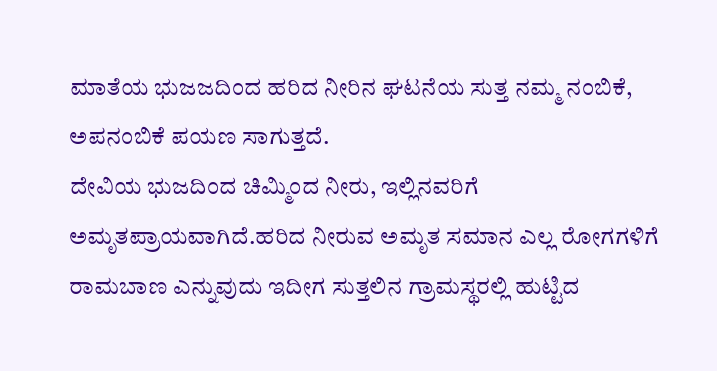ಮಾತೆಯ ಭುಜಜದಿಂದ ಹರಿದ ನೀರಿನ ಘಟನೆಯ ಸುತ್ತ ನಮ್ಮ ನಂಬಿಕೆ, ಅಪನಂಬಿಕೆ ಪಯಣ ಸಾಗುತ್ತದೆ.
ದೇವಿಯ ಭುಜದಿಂದ ಚಿಮ್ಮಿಂದ ನೀರು, ಇಲ್ಲಿನವರಿಗೆ ಅಮೃತಪ್ರಾಯವಾಗಿದೆ.ಹರಿದ ನೀರುವ ಅಮೃತ ಸಮಾನ ಎಲ್ಲ ರೋಗಗಳಿಗೆ ರಾಮಬಾಣ ಎನ್ನುವುದು ಇದೀಗ ಸುತ್ತಲಿನ ಗ್ರಾಮಸ್ಥರಲ್ಲಿ ಹುಟ್ಟಿದ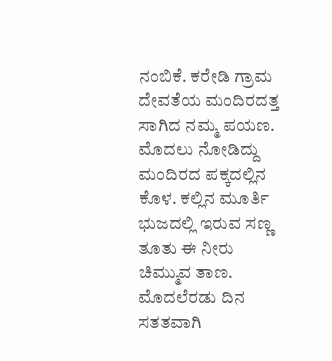ನಂಬಿಕೆ. ಕರೇಡಿ ಗ್ರಾಮ ದೇವತೆಯ ಮಂದಿರದತ್ತ ಸಾಗಿದ ನಮ್ಮ ಪಯಣ. ಮೊದಲು ನೋಡಿದ್ದು ಮಂದಿರದ ಪಕ್ಕದಲ್ಲಿನ ಕೊಳ. ಕಲ್ಲಿನ ಮೂರ್ತಿ ಭುಜದಲ್ಲಿ ಇರುವ ಸಣ್ಣ ತೂತು ಈ ನೀರು ಚಿಮ್ಮುವ ತಾಣ. ಮೊದಲೆರಡು ದಿನ ಸತತವಾಗಿ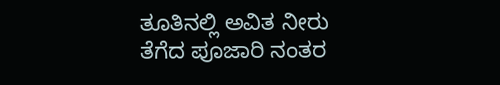ತೂತಿನಲ್ಲಿ ಅವಿತ ನೀರು ತೆಗೆದ ಪೂಜಾರಿ ನಂತರ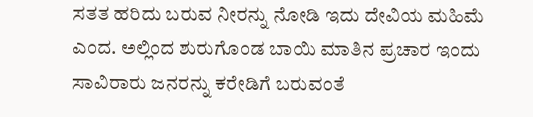ಸತತ ಹರಿದು ಬರುವ ನೀರನ್ನು ನೋಡಿ ಇದು ದೇವಿಯ ಮಹಿಮೆ ಎಂದ. ಅಲ್ಲಿಂದ ಶುರುಗೊಂಡ ಬಾಯಿ ಮಾತಿನ ಪ್ರಚಾರ ಇಂದು ಸಾವಿರಾರು ಜನರನ್ನು ಕರೇಡಿಗೆ ಬರುವಂತೆ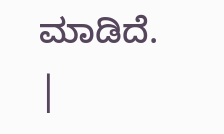ಮಾಡಿದೆ.
|